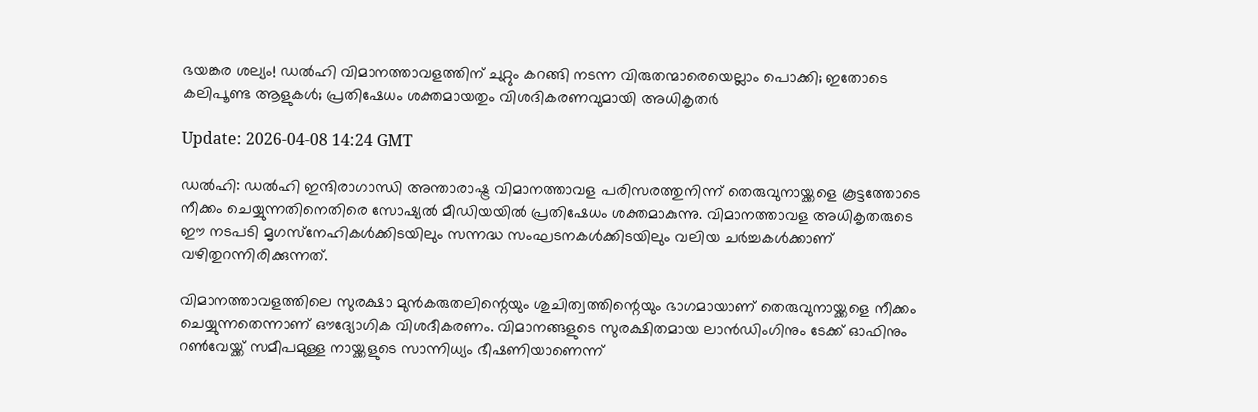ഭയങ്കര ശല്യം! ഡൽഹി വിമാനത്താവളത്തിന് ചുറ്റും കറങ്ങി നടന്ന വിരുതന്മാരെയെല്ലാം പൊക്കി; ഇതോടെ കലിപൂണ്ട ആളുകൾ; പ്രതിഷേധം ശക്തമായതും വിശദികരണവുമായി അധികൃതർ

Update: 2026-04-08 14:24 GMT

ഡൽഹി: ഡൽഹി ഇന്ദിരാഗാന്ധി അന്താരാഷ്ട്ര വിമാനത്താവള പരിസരത്തുനിന്ന് തെരുവുനായ്ക്കളെ കൂട്ടത്തോടെ നീക്കം ചെയ്യുന്നതിനെതിരെ സോഷ്യൽ മീഡിയയിൽ പ്രതിഷേധം ശക്തമാകുന്നു. വിമാനത്താവള അധികൃതരുടെ ഈ നടപടി മൃഗസ്‌നേഹികൾക്കിടയിലും സന്നദ്ധ സംഘടനകൾക്കിടയിലും വലിയ ചർച്ചകൾക്കാണ് വഴിതുറന്നിരിക്കുന്നത്.

വിമാനത്താവളത്തിലെ സുരക്ഷാ മുൻകരുതലിന്റെയും ശുചിത്വത്തിന്റെയും ഭാഗമായാണ് തെരുവുനായ്ക്കളെ നീക്കം ചെയ്യുന്നതെന്നാണ് ഔദ്യോഗിക വിശദീകരണം. വിമാനങ്ങളുടെ സുരക്ഷിതമായ ലാൻഡിംഗിനും ടേക്ക് ഓഫിനും റൺവേയ്ക്ക് സമീപമുള്ള നായ്ക്കളുടെ സാന്നിധ്യം ഭീഷണിയാണെന്ന്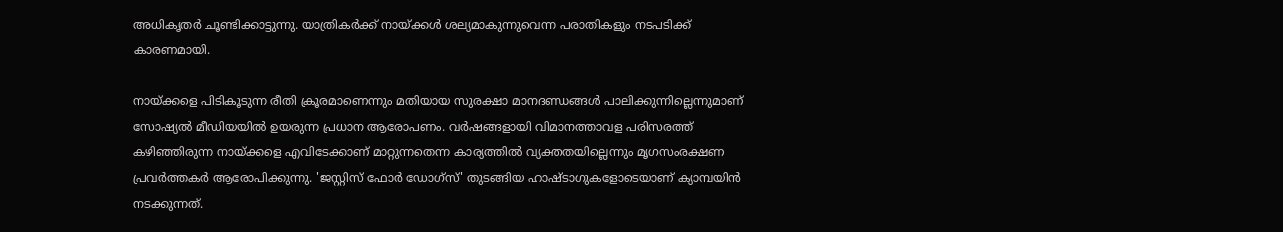അധികൃതർ ചൂണ്ടിക്കാട്ടുന്നു. യാത്രികർക്ക് നായ്ക്കൾ ശല്യമാകുന്നുവെന്ന പരാതികളും നടപടിക്ക് കാരണമായി.

നായ്ക്കളെ പിടികൂടുന്ന രീതി ക്രൂരമാണെന്നും മതിയായ സുരക്ഷാ മാനദണ്ഡങ്ങൾ പാലിക്കുന്നില്ലെന്നുമാണ് സോഷ്യൽ മീഡിയയിൽ ഉയരുന്ന പ്രധാന ആരോപണം. വർഷങ്ങളായി വിമാനത്താവള പരിസരത്ത് കഴിഞ്ഞിരുന്ന നായ്ക്കളെ എവിടേക്കാണ് മാറ്റുന്നതെന്ന കാര്യത്തിൽ വ്യക്തതയില്ലെന്നും മൃഗസംരക്ഷണ പ്രവർത്തകർ ആരോപിക്കുന്നു. 'ജസ്റ്റിസ് ഫോർ ഡോഗ്‌സ്' തുടങ്ങിയ ഹാഷ്‌ടാഗുകളോടെയാണ് ക്യാമ്പയിൻ നടക്കുന്നത്.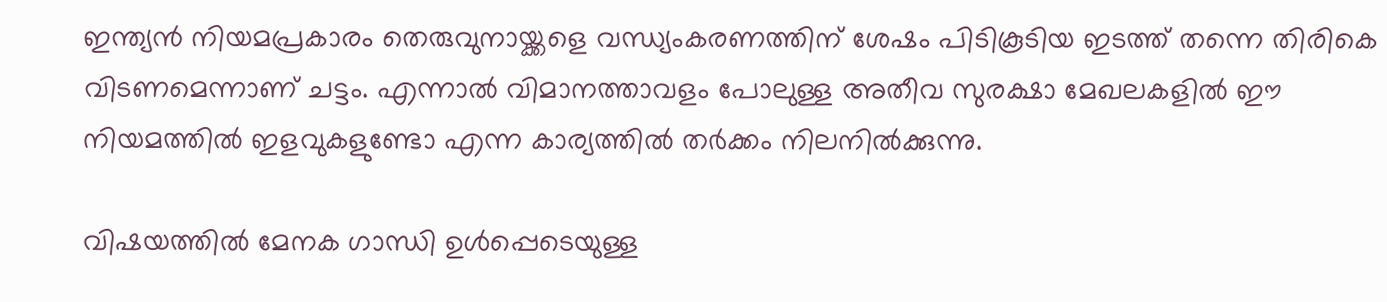ഇന്ത്യൻ നിയമപ്രകാരം തെരുവുനായ്ക്കളെ വന്ധ്യംകരണത്തിന് ശേഷം പിടികൂടിയ ഇടത്ത് തന്നെ തിരികെ വിടണമെന്നാണ് ചട്ടം. എന്നാൽ വിമാനത്താവളം പോലുള്ള അതീവ സുരക്ഷാ മേഖലകളിൽ ഈ നിയമത്തിൽ ഇളവുകളുണ്ടോ എന്ന കാര്യത്തിൽ തർക്കം നിലനിൽക്കുന്നു.

വിഷയത്തിൽ മേനക ഗാന്ധി ഉൾപ്പെടെയുള്ള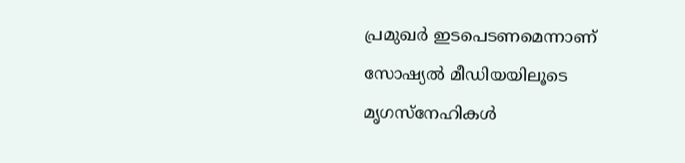പ്രമുഖർ ഇടപെടണമെന്നാണ് സോഷ്യൽ മീഡിയയിലൂടെ മൃഗസ്‌നേഹികൾ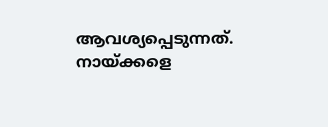ആവശ്യപ്പെടുന്നത്. നായ്ക്കളെ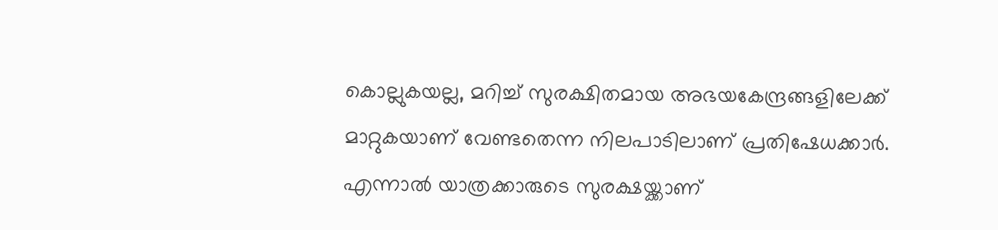കൊല്ലുകയല്ല, മറിച്ച് സുരക്ഷിതമായ അഭയകേന്ദ്രങ്ങളിലേക്ക് മാറ്റുകയാണ് വേണ്ടതെന്ന നിലപാടിലാണ് പ്രതിഷേധക്കാർ. എന്നാൽ യാത്രക്കാരുടെ സുരക്ഷയ്ക്കാണ്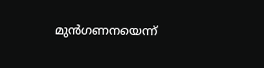മുൻഗണനയെന്ന്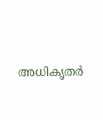അധികൃതർ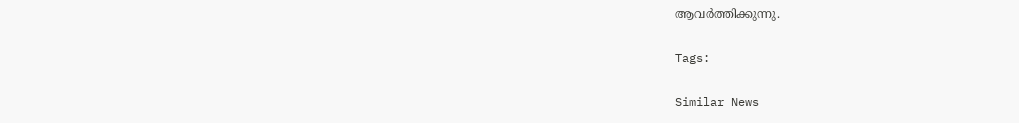ആവർത്തിക്കുന്നു.

Tags:

Similar News